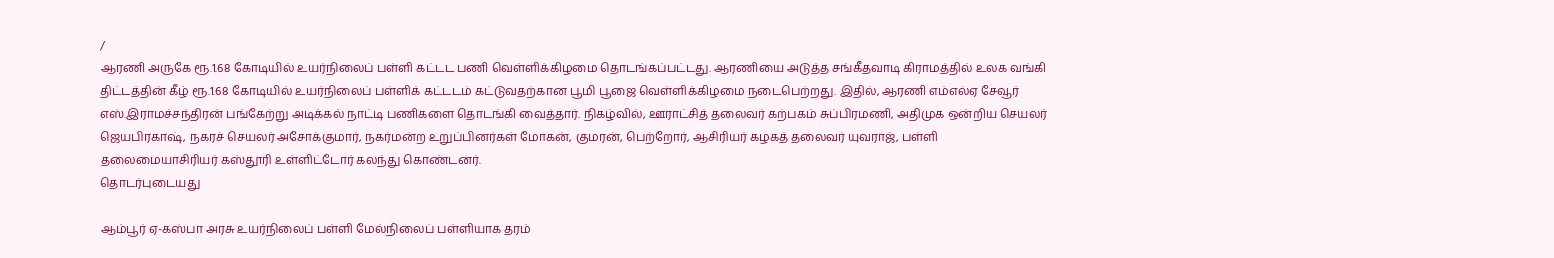/
ஆரணி அருகே ரூ.1.68 கோடியில் உயர்நிலைப் பள்ளி கட்டட பணி வெள்ளிக்கிழமை தொடங்கப்பட்டது. ஆரணியை அடுத்த சங்கீதவாடி கிராமத்தில் உலக வங்கி திட்டத்தின் கீழ் ரூ.1.68 கோடியில் உயர்நிலைப் பள்ளிக் கட்டடம் கட்டுவதற்கான பூமி பூஜை வெள்ளிக்கிழமை நடைபெற்றது. இதில், ஆரணி எம்எல்ஏ சேவூர் எஸ்.இராமச்சந்திரன் பங்கேற்று அடிக்கல் நாட்டி பணிகளை தொடங்கி வைத்தார். நிகழ்வில், ஊராட்சித் தலைவர் கற்பகம் சுப்பிரமணி, அதிமுக ஒன்றிய செயலர் ஜெயபிரகாஷ், நகரச் செயலர் அசோக்குமார், நகர்மன்ற உறுப்பினர்கள் மோகன், குமரன், பெற்றோர், ஆசிரியர் கழகத் தலைவர் யுவராஜ், பள்ளி தலைமையாசிரியர் கஸ்தூரி உள்ளிட்டோர் கலந்து கொண்டனர்.
தொடர்புடையது

ஆம்பூர் ஏ-கஸ்பா அரசு உயர்நிலைப் பள்ளி மேல்நிலைப் பள்ளியாக தரம்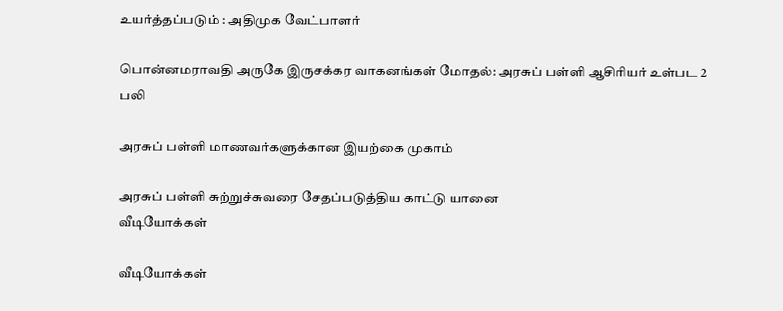உயர்த்தப்படும் : அதிமுக வேட்பாளர்

பொன்னமராவதி அருகே இருசக்கர வாகனங்கள் மோதல்: அரசுப் பள்ளி ஆசிரியர் உள்பட 2 பலி

அரசுப் பள்ளி மாணவர்களுக்கான இயற்கை முகாம்

அரசுப் பள்ளி சுற்றுச்சுவரை சேதப்படுத்திய காட்டு யானை
வீடியோக்கள்

வீடியோக்கள்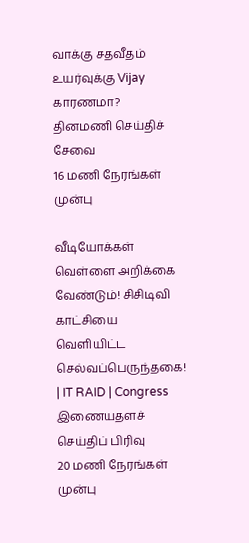வாக்கு சதவீதம் உயர்வுக்கு Vijay காரணமா?
தினமணி செய்திச் சேவை
16 மணி நேரங்கள் முன்பு

வீடியோக்கள்
வெள்ளை அறிக்கை வேண்டும்! சிசிடிவி காட்சியை வெளியிட்ட செல்வப்பெருந்தகை! | IT RAID | Congress
இணையதளச் செய்திப் பிரிவு
20 மணி நேரங்கள் முன்பு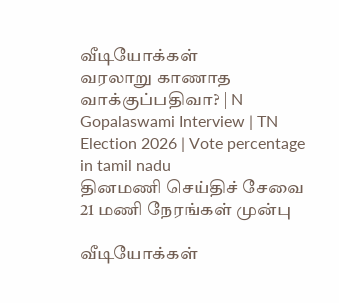வீடியோக்கள்
வரலாறு காணாத வாக்குப்பதிவா? | N Gopalaswami Interview | TN Election 2026 | Vote percentage in tamil nadu
தினமணி செய்திச் சேவை
21 மணி நேரங்கள் முன்பு

வீடியோக்கள்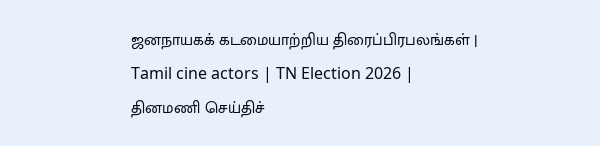ஜனநாயகக் கடமையாற்றிய திரைப்பிரபலங்கள் | Tamil cine actors | TN Election 2026 |
தினமணி செய்திச்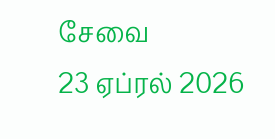சேவை
23 ஏப்ரல் 2026